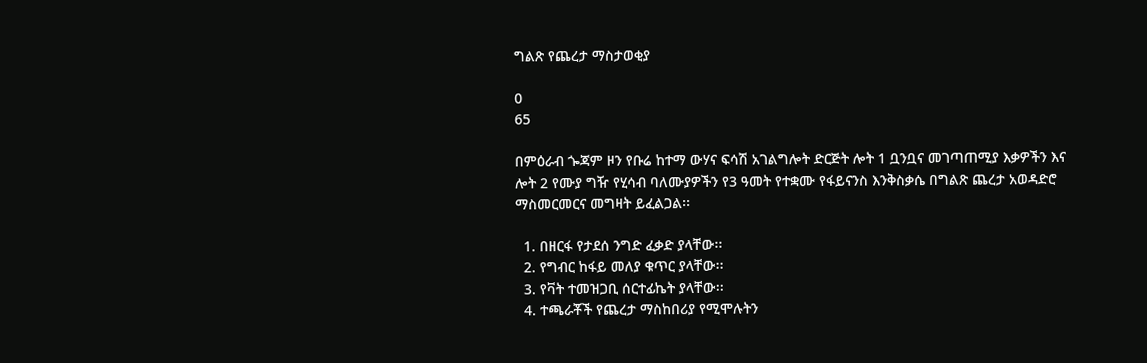ግልጽ የጨረታ ማስታወቂያ

0
65

በምዕራብ ጐጃም ዞን የቡሬ ከተማ ውሃና ፍሳሽ አገልግሎት ድርጅት ሎት 1 ቧንቧና መገጣጠሚያ እቃዎችን እና ሎት 2 የሙያ ግዥ የሂሳብ ባለሙያዎችን የ3 ዓመት የተቋሙ የፋይናንስ እንቅስቃሴ በግልጽ ጨረታ አወዳድሮ ማስመርመርና መግዛት ይፈልጋል፡፡

  1. በዘርፋ የታደሰ ንግድ ፈቃድ ያላቸው፡፡
  2. የግብር ከፋይ መለያ ቁጥር ያላቸው፡፡
  3. የቫት ተመዝጋቢ ሰርተፊኬት ያላቸው፡፡
  4. ተጫራቾች የጨረታ ማስከበሪያ የሚሞሉትን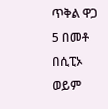ጥቅል ዋጋ 5 በመቶ በሲፒኦ ወይም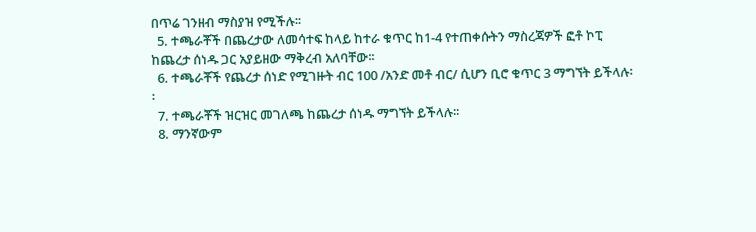በጥሬ ገንዘብ ማስያዝ የሚችሉ፡፡
  5. ተጫራቾች በጨረታው ለመሳተፍ ከላይ ከተራ ቁጥር ከ1-4 የተጠቀሱትን ማስረጃዎች ፎቶ ኮፒ ከጨረታ ሰነዱ ጋር አያይዘው ማቅረብ አለባቸው፡፡
  6. ተጫራቾች የጨረታ ሰነድ የሚገዙት ብር 100 /አንድ መቶ ብር/ ሲሆን ቢሮ ቁጥር 3 ማግኘት ይችላሉ፡፡
  7. ተጫራቾች ዝርዝር መገለጫ ከጨረታ ሰነዱ ማግኘት ይችላሉ፡፡
  8. ማንኛውም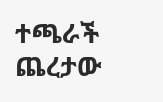ተጫራች ጨረታው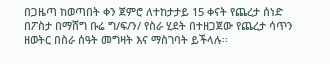በጋዜጣ ከወጣበት ቀን ጀምሮ ለተከታታይ 15 ቀናት የጨረታ ሰነድ በፖስታ በማሸግ ቡሬ ግ/ፍ/ን/ የስራ ሂደት በተዘጋጀው የጨረታ ሳጥን ዘወትር በስራ ሰዓት መግዛት እና ማስገባት ይችላሉ፡፡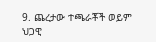9. ጨረታው ተጫራቾች ወይም ህጋዊ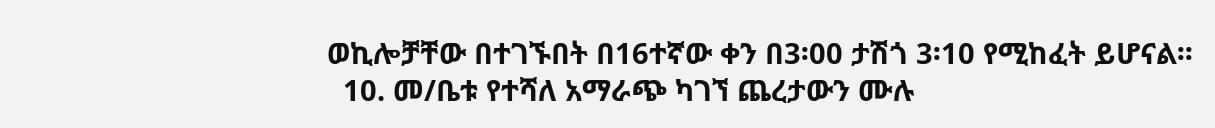ወኪሎቻቸው በተገኙበት በ16ተኛው ቀን በ3፡00 ታሽጎ 3፡10 የሚከፈት ይሆናል፡፡
  10. መ/ቤቱ የተሻለ አማራጭ ካገኘ ጨረታውን ሙሉ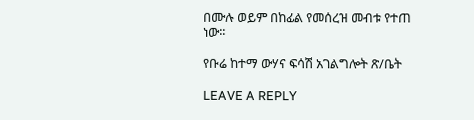በሙሉ ወይም በከፊል የመሰረዝ መብቱ የተጠ ነው፡፡

የቡሬ ከተማ ውሃና ፍሳሽ አገልግሎት ጽ/ቤት

LEAVE A REPLY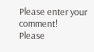Please enter your comment!
Please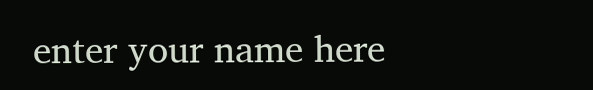enter your name here